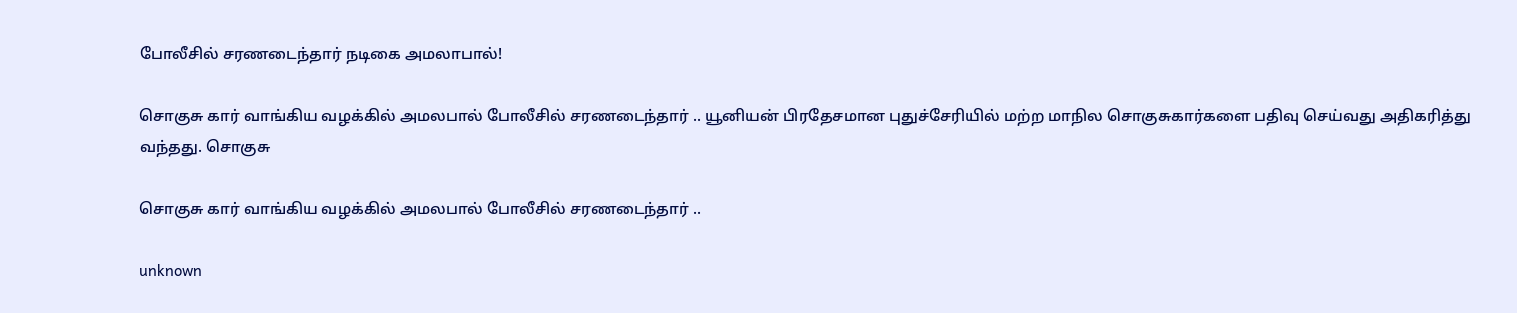போலீசில் சரணடைந்தார் நடிகை அமலாபால்!

சொகுசு கார் வாங்கிய வழக்கில் அமலபால் போலீசில் சரணடைந்தார் .. யூனியன் பிரதேசமான புதுச்சேரியில் மற்ற மாநில சொகுசுகார்களை பதிவு செய்வது அதிகரித்து வந்தது. சொகுசு

சொகுசு கார் வாங்கிய வழக்கில் அமலபால் போலீசில் சரணடைந்தார் ..

unknown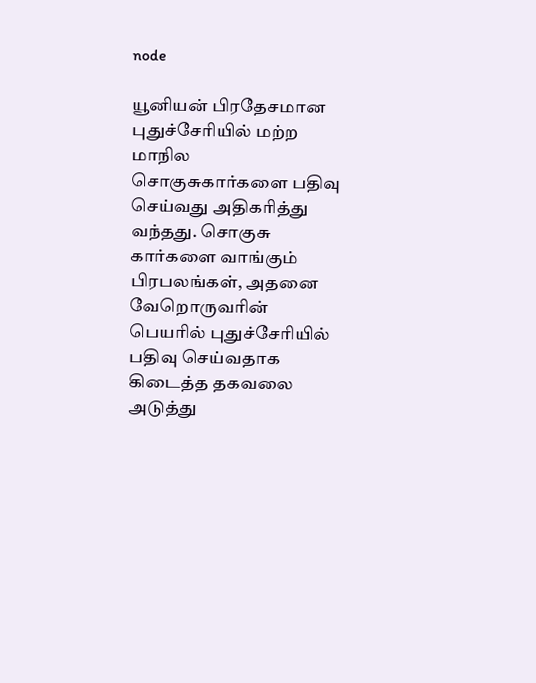node

யூனியன் பிரதேசமான புதுச்சேரியில் மற்ற மாநில சொகுசுகார்களை பதிவு செய்வது அதிகரித்து வந்தது. சொகுசு கார்களை வாங்கும் பிரபலங்கள், அதனை வேறொருவரின் பெயரில் புதுச்சேரியில் பதிவு செய்வதாக கிடைத்த தகவலை அடுத்து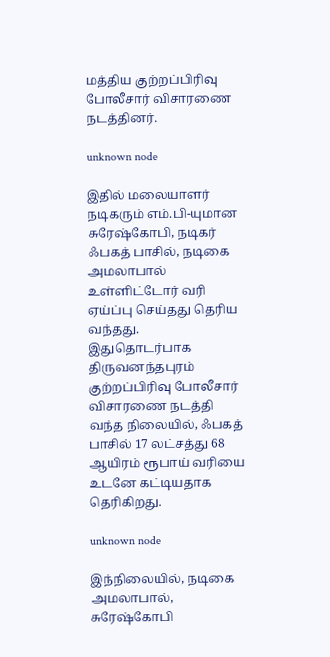மத்திய குற்றப்பிரிவு போலீசார் விசாரணை நடத்தினர்.

unknown node

இதில் மலையாளர் நடிகரும் எம்.பி-யுமான சுரேஷ்கோபி, நடிகர் ஃபகத் பாசில், நடிகை அமலாபால் உள்ளிட்டோர் வரி ஏய்ப்பு செய்தது தெரிய வந்தது. இதுதொடர்பாக திருவனந்தபுரம் குற்றப்பிரிவு போலீசார் விசாரணை நடத்தி வந்த நிலையில், ஃபகத் பாசில் 17 லட்சத்து 68 ஆயிரம் ரூபாய் வரியை உடனே கட்டியதாக தெரிகிறது.

unknown node

இந்நிலையில், நடிகை அமலாபால், சுரேஷ்கோபி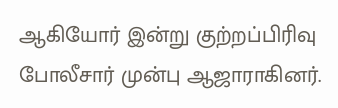ஆகியோர் இன்று குற்றப்பிரிவு போலீசார் முன்பு ஆஜாராகினர்.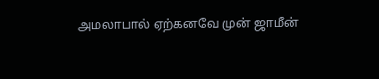அமலாபால் ஏற்கனவே முன் ஜாமீன்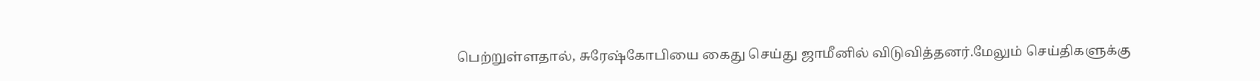பெற்றுள்ளதால், சுரேஷ்கோபியை கைது செய்து ஜாமீனில் விடுவித்தனர்.மேலும் செய்திகளுக்கு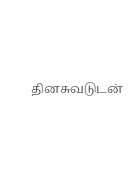தினசுவடுடன்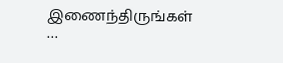இணைந்திருங்கள் …